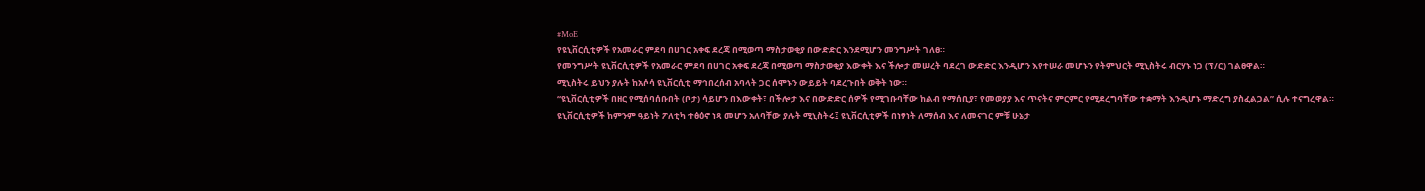#MoE
የዩኒቨርሲቲዎች የአመራር ምደባ በሀገር አቀፍ ደረጃ በሚወጣ ማስታወቂያ በውድድር እንደሚሆን መንግሥት ገለፀ።
የመንግሥት ዩኒቨርሲቲዎች የአመራር ምደባ በሀገር አቀፍ ደረጃ በሚወጣ ማስታወቂያ እውቀት እና ችሎታ መሠረት ባደረገ ውድድር እንዲሆን እየተሠራ መሆኑን የትምህርት ሚኒስትሩ ብርሃኑ ነጋ (ፕ/ር) ገልፀዋል።
ሚኒስትሩ ይህን ያሉት ከአሶሳ ዩኒቨርሲቲ ማኅበረሰብ አባላት ጋር ሰሞኑን ውይይት ባደረጉበት ወቅት ነው።
“ዩኒቨርሲቲዎች በዘር የሚሰባሰቡበት (ቦታ) ሳይሆን በእውቀት፣ በችሎታ እና በውድድር ሰዎች የሚገቡባቸው ከልብ የማሰቢያ፣ የመወያያ እና ጥናትና ምርምር የሚደረግባቸው ተቋማት እንዲሆኑ ማድረግ ያስፈልጋል” ሲሉ ተናግረዋል።
ዩኒቨርሲቲዎች ከምንም ዓይነት ፖለቲካ ተፅዕኖ ነጻ መሆን አለባቸው ያሉት ሚኒስትሩ፤ ዩኒቨርሲቲዎች በነፃነት ለማሰብ እና ለመናገር ምቹ ሁኔታ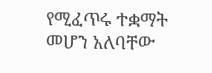የሚፈጥሩ ተቋማት መሆን አለባቸው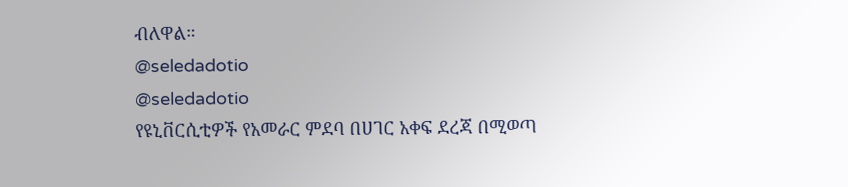ብለዋል።
@seledadotio
@seledadotio
የዩኒቨርሲቲዎች የአመራር ምደባ በሀገር አቀፍ ደረጃ በሚወጣ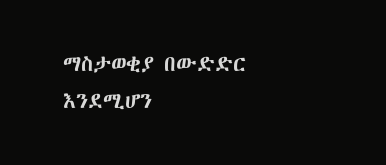ማስታወቂያ በውድድር እንደሚሆን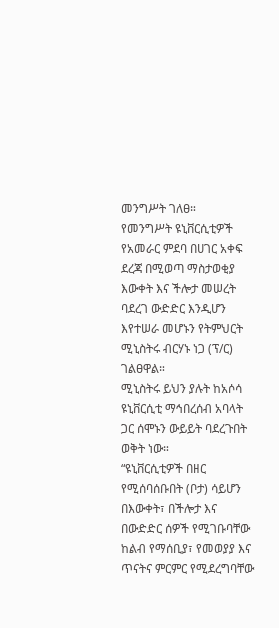መንግሥት ገለፀ።
የመንግሥት ዩኒቨርሲቲዎች የአመራር ምደባ በሀገር አቀፍ ደረጃ በሚወጣ ማስታወቂያ እውቀት እና ችሎታ መሠረት ባደረገ ውድድር እንዲሆን እየተሠራ መሆኑን የትምህርት ሚኒስትሩ ብርሃኑ ነጋ (ፕ/ር) ገልፀዋል።
ሚኒስትሩ ይህን ያሉት ከአሶሳ ዩኒቨርሲቲ ማኅበረሰብ አባላት ጋር ሰሞኑን ውይይት ባደረጉበት ወቅት ነው።
“ዩኒቨርሲቲዎች በዘር የሚሰባሰቡበት (ቦታ) ሳይሆን በእውቀት፣ በችሎታ እና በውድድር ሰዎች የሚገቡባቸው ከልብ የማሰቢያ፣ የመወያያ እና ጥናትና ምርምር የሚደረግባቸው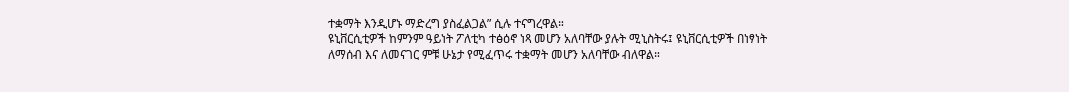ተቋማት እንዲሆኑ ማድረግ ያስፈልጋል” ሲሉ ተናግረዋል።
ዩኒቨርሲቲዎች ከምንም ዓይነት ፖለቲካ ተፅዕኖ ነጻ መሆን አለባቸው ያሉት ሚኒስትሩ፤ ዩኒቨርሲቲዎች በነፃነት ለማሰብ እና ለመናገር ምቹ ሁኔታ የሚፈጥሩ ተቋማት መሆን አለባቸው ብለዋል።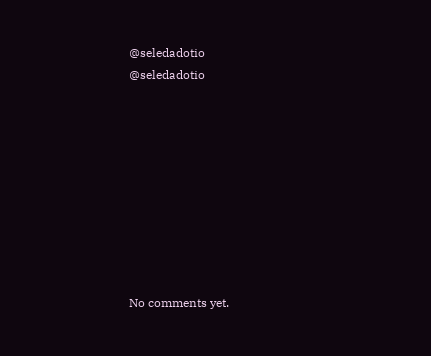@seledadotio
@seledadotio









No comments yet.